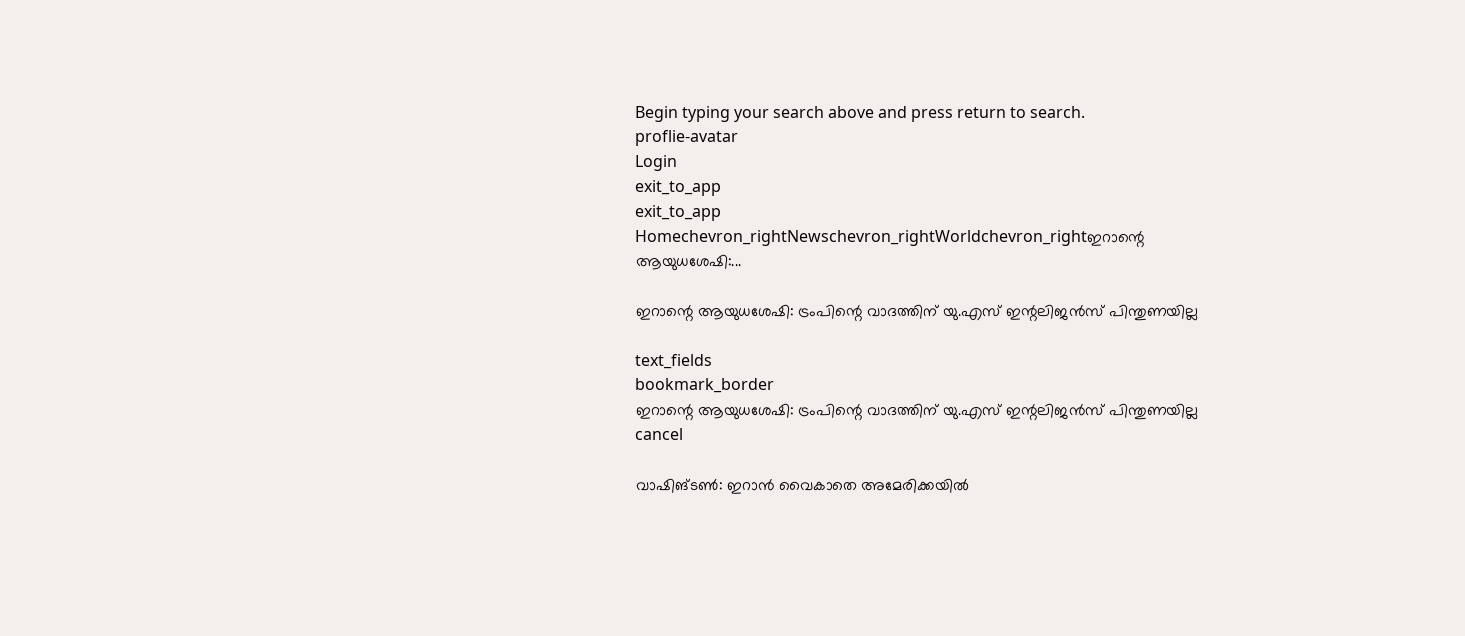Begin typing your search above and press return to search.
proflie-avatar
Login
exit_to_app
exit_to_app
Homechevron_rightNewschevron_rightWorldchevron_rightഇറാന്റെ ആയുധശേഷി:...

ഇറാന്റെ ആയുധശേഷി: ട്രംപിന്റെ വാദത്തിന് യു.എസ് ഇന്റലിജൻസ് പിന്തുണയില്ല

text_fields
bookmark_border
ഇറാന്റെ ആയുധശേഷി: ട്രംപിന്റെ വാദത്തിന് യു.എസ് ഇന്റലിജൻസ് പിന്തുണയില്ല
cancel

വാഷിങ്ടൺ: ഇറാൻ വൈകാതെ അമേരിക്കയിൽ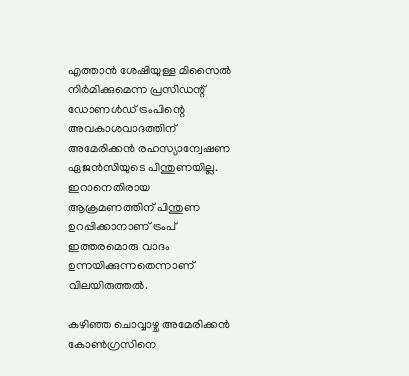എത്താൻ ശേഷിയുള്ള മിസൈൽ നിർമിക്കുമെന്ന പ്രസിഡന്റ് ഡോണൾഡ് ട്രംപിന്റെ അവകാശവാദത്തിന് അമേരിക്കൻ രഹസ്യാന്വേഷണ ഏജൻസിയുടെ പിന്തുണയില്ല. ഇറാനെതിരായ ആക്രമണത്തിന് പിന്തുണ ഉറപ്പിക്കാനാണ് ട്രംപ് ഇത്തരമൊരു വാദം ഉന്നയിക്കുന്നതെന്നാണ് വിലയിരുത്തൽ.

കഴിഞ്ഞ ചൊവ്വാഴ്ച അമേരിക്കൻ കോൺഗ്രസിനെ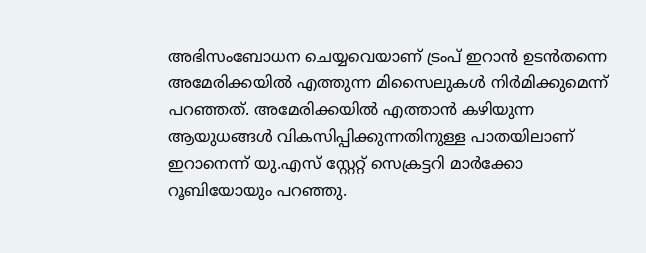അഭിസംബോധന ചെയ്യവെയാണ് ട്രംപ് ഇറാൻ ഉടൻതന്നെ അമേരിക്കയിൽ എത്തുന്ന മിസൈലുകൾ നിർമിക്കുമെന്ന് പറഞ്ഞത്. അമേരിക്കയിൽ എത്താൻ കഴിയുന്ന ആയുധങ്ങൾ വികസിപ്പിക്കുന്നതിനുള്ള പാതയിലാണ് ഇറാനെന്ന് യു.എസ് സ്റ്റേറ്റ് സെക്രട്ടറി മാർക്കോ റൂബിയോയും പറഞ്ഞു.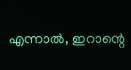എന്നാൽ, ഇറാന്റെ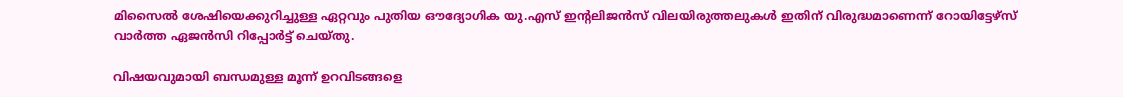മിസൈൽ ശേഷിയെക്കുറിച്ചുള്ള ഏറ്റവും പുതിയ ഔദ്യോഗിക യു.എസ് ഇന്റലിജൻസ് വിലയിരുത്തലുകൾ ഇതിന് വിരുദ്ധമാണെന്ന് റോയിട്ടേഴ്സ് വാർത്ത ഏജൻസി റിപ്പോർട്ട് ചെയ്തു.

വിഷയവുമായി ബന്ധമുള്ള മൂന്ന് ഉറവിടങ്ങളെ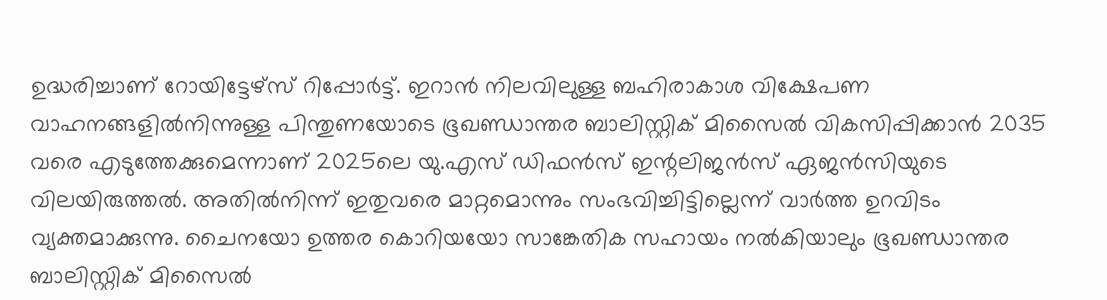ഉദ്ധരിച്ചാണ് റോയിട്ടേഴ്സ് റിപ്പോർട്ട്. ഇറാൻ നിലവിലുള്ള ബഹിരാകാശ വിക്ഷേപണ വാഹനങ്ങളിൽനിന്നുള്ള പിന്തുണയോടെ ഭൂഖണ്ഡാന്തര ബാലിസ്റ്റിക് മിസൈൽ വികസിപ്പിക്കാൻ 2035 വരെ എടുത്തേക്കുമെന്നാണ് 2025ലെ യു.എസ് ഡിഫൻസ് ഇന്റലിജൻസ് ഏജൻസിയുടെ വിലയിരുത്തൽ. അതിൽനിന്ന് ഇതുവരെ മാറ്റമൊന്നും സംഭവിച്ചിട്ടില്ലെന്ന് വാർത്ത ഉറവിടം വ്യക്തമാക്കുന്നു. ചൈനയോ ഉത്തര കൊറിയയോ സാങ്കേതിക സഹായം നൽകിയാലും ഭൂഖണ്ഡാന്തര ബാലിസ്റ്റിക് മിസൈൽ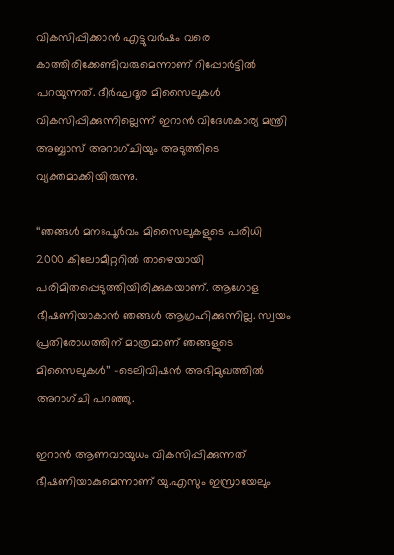വികസിപ്പിക്കാൻ എട്ടുവർഷം വരെ കാത്തിരിക്കേണ്ടിവരുമെന്നാണ് റിപ്പോർട്ടിൽ പറയുന്നത്. ദീർഘദൂര മിസൈലുകൾ വികസിപ്പിക്കുന്നില്ലെന്ന് ഇറാൻ വിദേശകാര്യ മന്ത്രി അബ്ബാസ് അറാഗ്ചിയും അടുത്തിടെ വ്യക്തമാക്കിയിരുന്നു.

‘‘ഞങ്ങൾ മനഃപൂർവം മിസൈലുകളുടെ പരിധി 2000 കിലോമീറ്ററിൽ താഴെയായി പരിമിതപ്പെടുത്തിയിരിക്കുകയാണ്. ആഗോള ഭീഷണിയാകാൻ ഞങ്ങൾ ആഗ്രഹിക്കുന്നില്ല. സ്വയം പ്രതിരോധത്തിന് മാത്രമാണ് ഞങ്ങളുടെ മിസൈലുകൾ’’ -ടെലിവിഷൻ അഭിമുഖത്തിൽ അറാഗ്ചി പറഞ്ഞു.

ഇറാൻ ആണവായുധം വികസിപ്പിക്കുന്നത് ഭീഷണിയാകുമെന്നാണ് യു.എസും ഇസ്രായേലും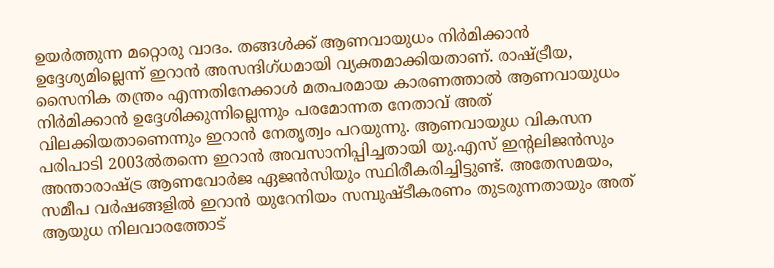ഉയർത്തുന്ന മറ്റൊരു വാദം. തങ്ങൾക്ക് ആണവായുധം നിർമിക്കാൻ ഉദ്ദേശ്യമില്ലെന്ന് ഇറാൻ അസന്ദിഗ്ധമായി വ്യക്തമാക്കിയതാണ്. രാഷ്ട്രീയ, സൈനിക തന്ത്രം എന്നതിനേക്കാൾ മതപരമായ കാരണത്താൽ ആണവായുധം നിർമിക്കാൻ ഉദ്ദേശിക്കുന്നില്ലെന്നും പരമോന്നത നേതാവ് അത്‍ വിലക്കിയതാണെന്നും ഇറാൻ നേതൃത്വം പറയുന്നു. ആണവായുധ വികസന പരിപാടി 2003ൽതന്നെ ഇറാൻ അവസാനിപ്പിച്ചതായി യു.എസ് ഇന്റലിജൻസും അന്താരാഷ്ട്ര ആണവോർജ ഏജൻസിയും സ്ഥിരീകരിച്ചിട്ടുണ്ട്. അതേസമയം, സമീപ വർഷങ്ങളിൽ ഇറാൻ യുറേനിയം സമ്പുഷ്ടീകരണം തുടരുന്നതായും അത് ആയുധ നിലവാരത്തോട്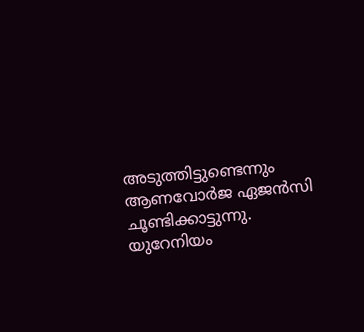അടുത്തിട്ടുണ്ടെന്നും ആണവോർജ ഏജൻസി ചൂണ്ടിക്കാട്ടുന്നു. യുറേനിയം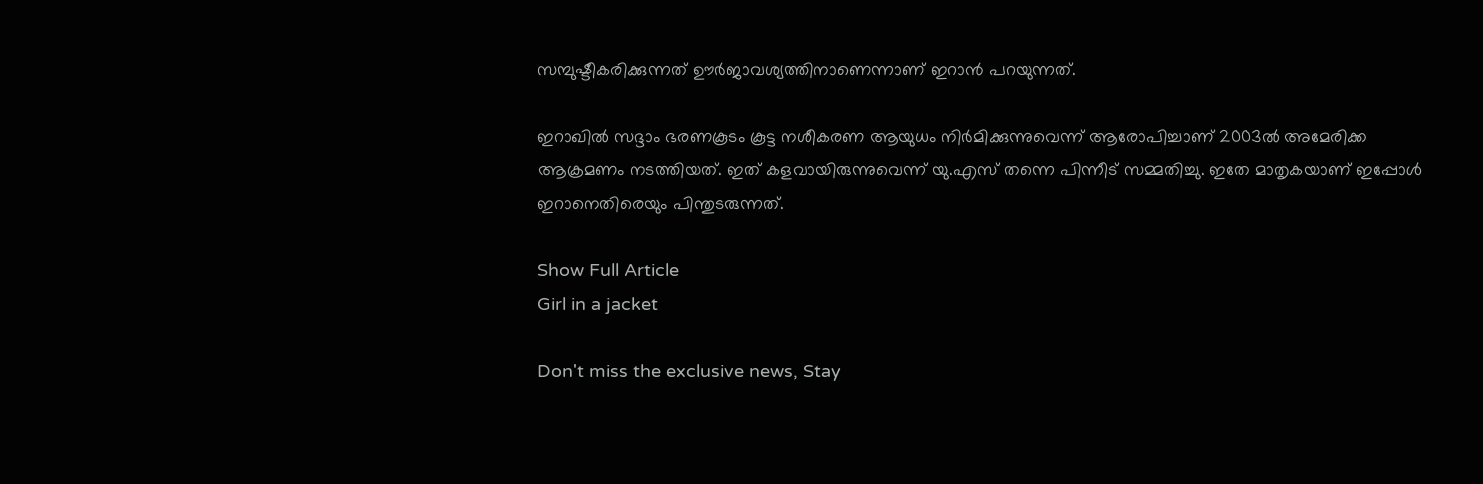സമ്പുഷ്ടീകരിക്കുന്നത് ഊർജാവശ്യത്തിനാണെന്നാണ് ഇറാൻ പറയുന്നത്.

ഇറാഖിൽ സദ്ദാം ഭരണകൂടം കൂട്ട നശീകരണ ആയുധം നിർമിക്കുന്നുവെന്ന് ആരോപിച്ചാണ് 2003ൽ അമേരിക്ക ആക്രമണം നടത്തിയത്. ഇത് കളവായിരുന്നുവെന്ന് യു.എസ് തന്നെ പിന്നീട് സമ്മതിച്ചു. ഇതേ മാതൃകയാണ് ഇപ്പോൾ ഇറാനെതിരെയും പിന്തുടരുന്നത്.

Show Full Article
Girl in a jacket

Don't miss the exclusive news, Stay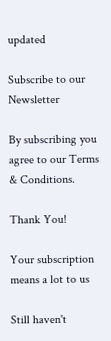updated

Subscribe to our Newsletter

By subscribing you agree to our Terms & Conditions.

Thank You!

Your subscription means a lot to us

Still haven't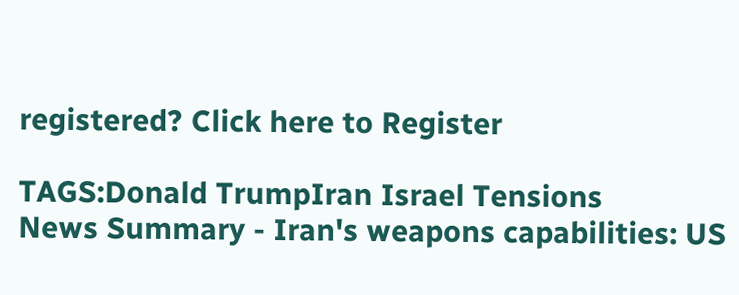registered? Click here to Register

TAGS:Donald TrumpIran Israel Tensions
News Summary - Iran's weapons capabilities: US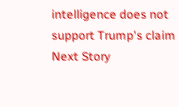intelligence does not support Trump's claim
Next Story